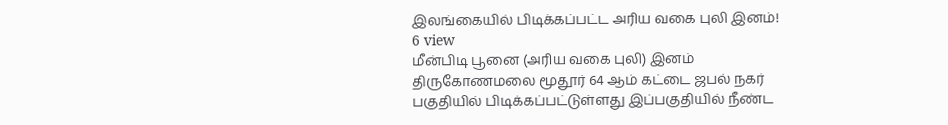இலங்கையில் பிடிக்கப்பட்ட அரிய வகை புலி இனம்!
6 view
மீன்பிடி பூனை (அரிய வகை புலி) இனம் திருகோணமலை மூதூர் 64 ஆம் கட்டை ஜபல் நகர் பகுதியில் பிடிக்கப்பட்டுள்ளது இப்பகுதியில் நீண்ட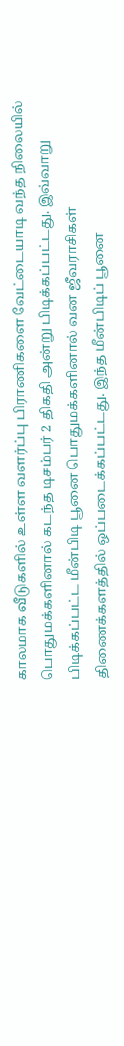காலமாக வீடுகளில் உள்ள வளர்ப்பு பிராணிகளை வேட்டையாடி வந்த நிலையில் பொதுமக்களினால் கடந்த டிசம்பர் 2 திகதி அன்று பிடிக்கப்பட்டது. இவ்வாறு பிடிக்கப்பட்ட மீன்பிடி பூனை பொதுமக்களினால் வன ஜீவராசிகள் திணைக்களத்தில் ஒப்படைக்கப்பட்டது. இந்த மீன்பிடிப் பூனை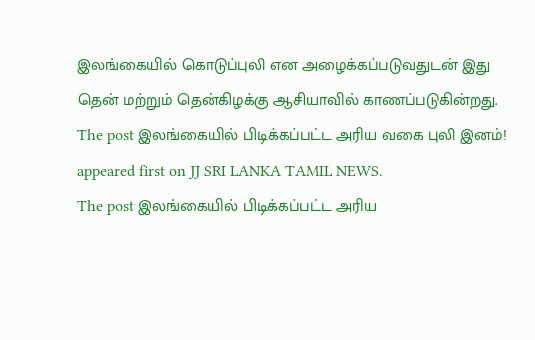இலங்கையில் கொடுப்புலி என அழைக்கப்படுவதுடன் இது தென் மற்றும் தென்கிழக்கு ஆசியாவில் காணப்படுகின்றது.
The post இலங்கையில் பிடிக்கப்பட்ட அரிய வகை புலி இனம்! appeared first on JJ SRI LANKA TAMIL NEWS.
The post இலங்கையில் பிடிக்கப்பட்ட அரிய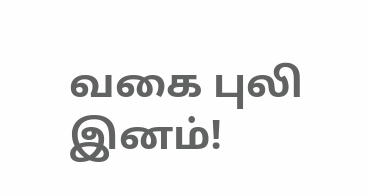வகை புலி இனம்!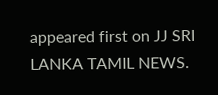appeared first on JJ SRI LANKA TAMIL NEWS.